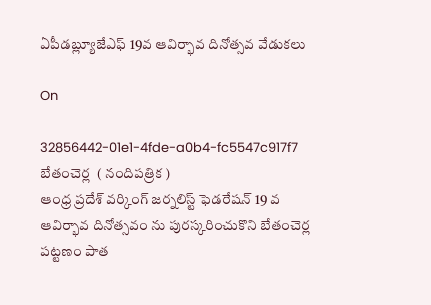ఏపీడబ్ల్యూజేఎఫ్ 19వ ఆవిర్భావ దినోత్సవ వేడుకలు

On

32856442-01e1-4fde-a0b4-fc5547c917f7
బేతంచెర్ల  ( నందిపత్రిక )
ఆంధ్ర ప్రదేశ్ వర్కింగ్ జర్నలిస్ట్ ఫెడరేషన్ 19 వ ఆవిర్భావ దినోత్సవం ను పురస్కరించుకొని బేతంచెర్ల పట్టణం పాత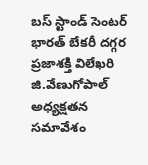బస్ స్టాండ్ సెంటర్ భారత్ బేకరీ దగ్గర ప్రజాశక్తి విలేఖరి జి.వేణుగోపాల్ అధ్యక్షతన సమావేశం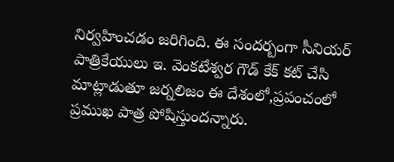నిర్వహించడం జరిగింది. ఈ సందర్బంగా సీనియర్ పాత్రికేయులు ఇ. వెంకటేశ్వర గౌడ్ కేక్ కట్ చేసి మాట్లాడుతూ జర్నలిజం ఈ దేశంలో,ప్రపంచంలో ప్రముఖ పాత్ర పోషిస్తుందన్నారు.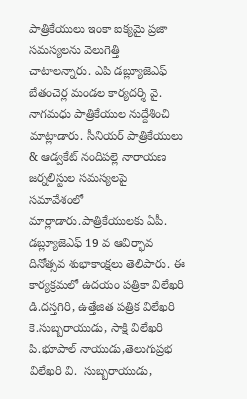పాత్రికేయులు ఇంకా ఐక్యమై ప్రజా సమస్యలను వెలుగెత్తి చాటాలన్నారు. ఎపి డబ్ల్యూజెఎఫ్ బేతంచెర్ల మండల కార్యదర్శి వై. నాగమధు పాత్రికేయుల నుద్దేశించి మాట్లాడారు. సీనియర్ పాత్రికేయులు & ఆడ్వకేట్ నందిపల్లె నారాయణ జర్నలిస్టుల సమస్యలపై సమావేశంలో మార్లాడారు.పాత్రికేయులకు ఏపీ. డబ్ల్యూజెఎఫ్ 19 వ ఆవిర్భావ దినోత్సవ శుభాకాంక్షలు తెలిపారు. ఈ కార్యక్రమలో ఉదయం పత్రికా విలేఖరి డి.దస్తగిరి, ఉత్తేజిత పత్రిక విలేఖరి కె.సుబ్బరాయుడు, సాక్షి విలేఖరి పి.భూపాల్ నాయుడు,తెలుగుప్రభ విలేఖరి వి.  సుబ్బరాయుడు,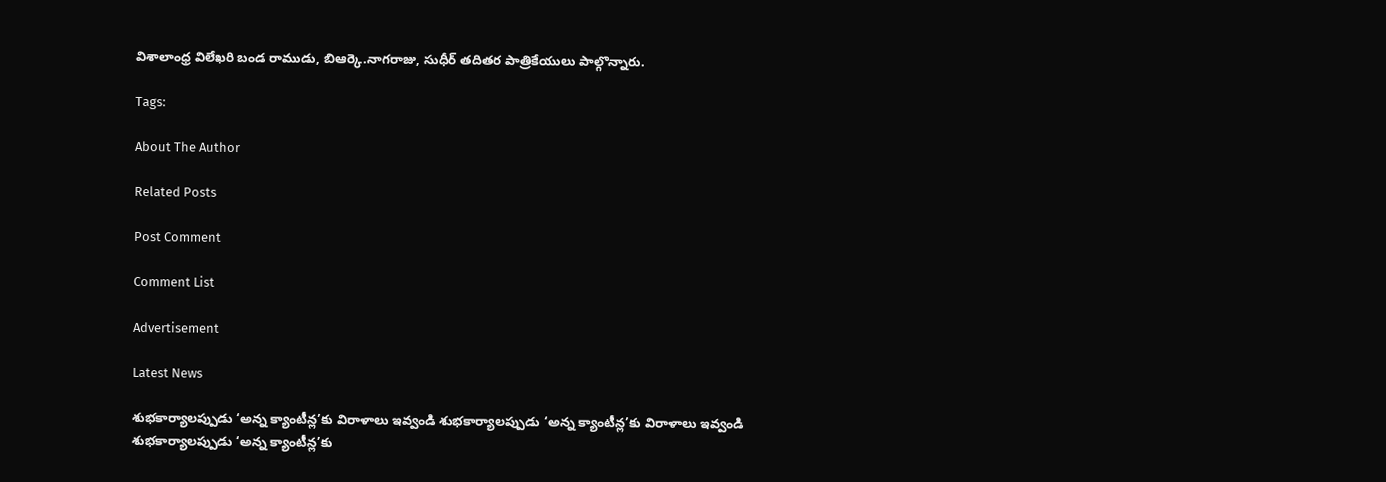విశాలాంధ్ర విలేఖరి బండ రాముడు, బిఆర్కె.నాగరాజు, సుధీర్ తదితర పాత్రికేయులు పాల్గొన్నారు.

Tags:

About The Author

Related Posts

Post Comment

Comment List

Advertisement

Latest News

శుభకార్యాలప్పుడు ‘అన్న క్యాంటీన్ల’కు విరాళాలు ఇవ్వండి శుభకార్యాలప్పుడు ‘అన్న క్యాంటీన్ల’కు విరాళాలు ఇవ్వండి
శుభకార్యాలప్పుడు ‘అన్న క్యాంటీన్ల’కు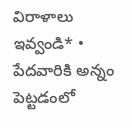విరాళాలు ఇవ్వండి* • పేదవారికి అన్నం పెట్టడంలో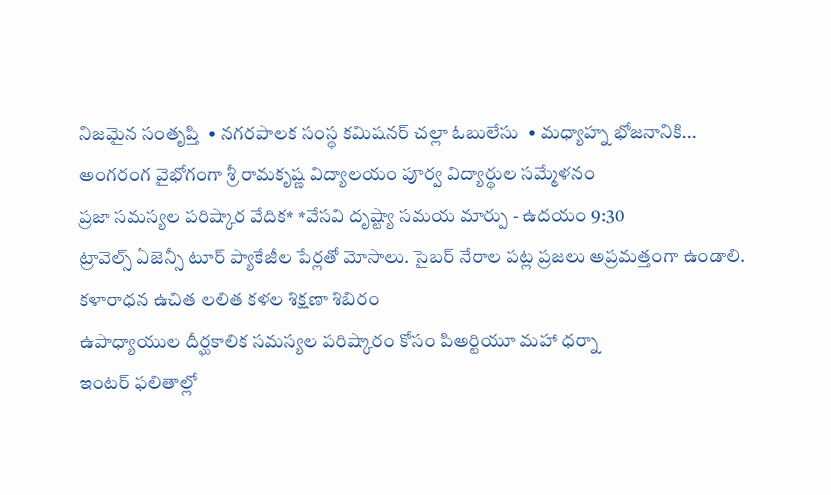నిజమైన సంతృప్తి  • నగరపాలక సంస్థ కమిషనర్ చల్లా ఓబులేసు  • మధ్యాహ్న భోజనానికి...
అంగరంగ వైభోగంగా శ్రీ రామకృష్ణ విద్యాలయం పూర్వ విద్యార్థుల సమ్మేళనం
ప్రజా సమస్యల పరిష్కార వేదిక* *వేసవి దృష్ట్యా సమయ మార్పు - ఉదయం 9:30
ట్రావెల్స్ ఏజెన్సీ టూర్ ప్యాకేజీల పేర్లతో మోసాలు. సైబర్ నేరాల పట్ల ప్రజలు అప్రమత్తంగా ఉండాలి.
కళారాధన ఉచిత లలిత కళల శిక్షణా శిబిరం
ఉపాధ్యాయుల దీర్ఘకాలిక సమస్యల పరిష్కారం కోసం పిఅర్టియూ మహా ధర్నా
ఇంటర్ ఫలితాల్లో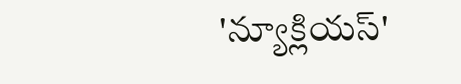'న్యూక్లియస్'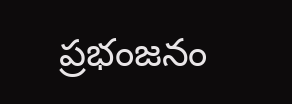ప్రభంజనం